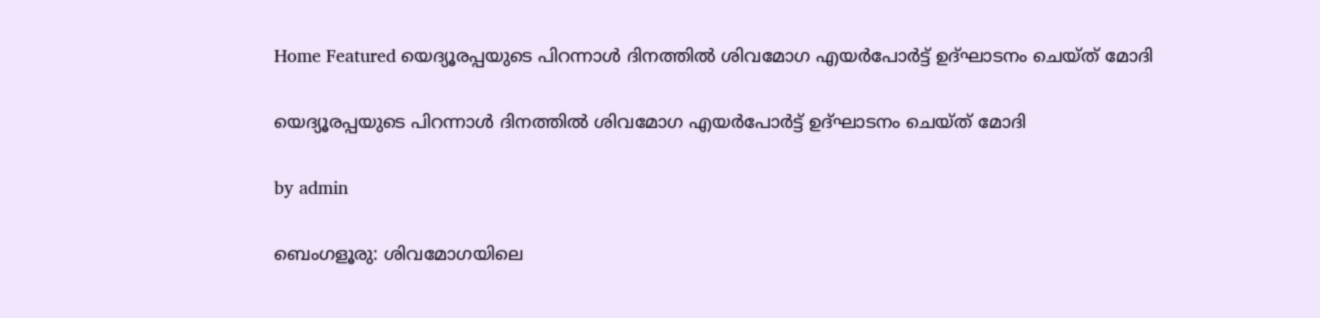Home Featured യെദ്യൂരപ്പയുടെ പിറന്നാള്‍ ദിനത്തില്‍ ശിവമോഗ എയര്‍പോര്‍ട്ട് ഉദ്ഘാടനം ചെയ്ത് മോദി

യെദ്യൂരപ്പയുടെ പിറന്നാള്‍ ദിനത്തില്‍ ശിവമോഗ എയര്‍പോര്‍ട്ട് ഉദ്ഘാടനം ചെയ്ത് മോദി

by admin

ബെംഗളൂരു: ശിവമോഗയിലെ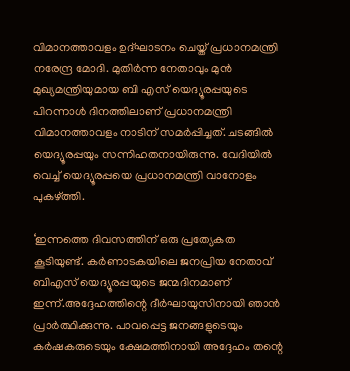വിമാനത്താവളം ഉദ്ഘാടനം ചെയ്ത് പ്രധാനമന്ത്രി നരേന്ദ്ര മോദി. മുതിര്‍ന്ന നേതാവും മുന്‍ മുഖ്യമന്ത്രിയുമായ ബി എസ് യെദ്യൂരപ്പയുടെ പിറന്നാള്‍ ദിനത്തിലാണ് പ്രധാനമന്ത്രി വിമാനത്താവളം നാടിന് സമര്‍പ്പിച്ചത്. ചടങ്ങില്‍ യെദ്യൂരപ്പയും സന്നിഹതനായിരുന്നു. വേദിയില്‍ വെച്ച്‌ യെദ്യൂരപ്പയെ പ്രധാനമന്ത്രി വാനോളം പുകഴ്ത്തി.

‘ഇന്നത്തെ ദിവസത്തിന് ഒരു പ്രത്യേകത കൂടിയുണ്ട്. കര്‍ണാടകയിലെ ജനപ്രിയ നേതാവ് ബിഎസ് യെദ്യൂരപ്പയുടെ ജന്മദിനമാണ് ഇന്ന്.അദ്ദേഹത്തിന്റെ ദീര്‍ഘായുസിനായി ഞാന്‍ പ്രാര്‍ത്ഥിക്കുന്നു. പാവപ്പെട്ട ജനങ്ങളുടെയും കര്‍ഷകരുടെയും ക്ഷേമത്തിനായി അദ്ദേഹം തന്റെ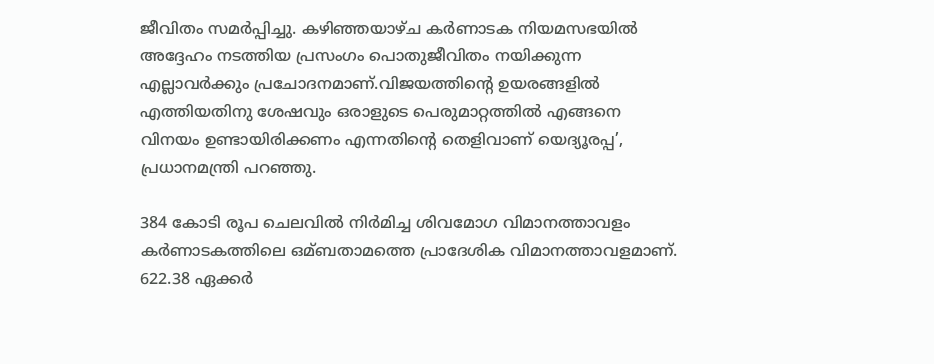ജീവിതം സമര്‍പ്പിച്ചു. കഴിഞ്ഞയാഴ്ച കര്‍ണാടക നിയമസഭയില്‍ അദ്ദേഹം നടത്തിയ പ്രസംഗം പൊതുജീവിതം നയിക്കുന്ന എല്ലാവര്‍ക്കും പ്രചോദനമാണ്.വിജയത്തിന്റെ ഉയരങ്ങളില്‍ എത്തിയതിനു ശേഷവും ഒരാളുടെ പെരുമാറ്റത്തില്‍ എങ്ങനെ വിനയം ഉണ്ടായിരിക്കണം എന്നതിന്റെ തെളിവാണ് യെദ്യൂരപ്പ’, പ്രധാനമന്ത്രി പറഞ്ഞു.

384 കോടി രൂപ ചെലവില്‍ നിര്‍മിച്ച ശിവമോഗ വിമാനത്താവളം കര്‍ണാടകത്തിലെ ഒമ്ബതാമത്തെ പ്രാദേശിക വിമാനത്താവളമാണ്. 622.38 ഏക്കര്‍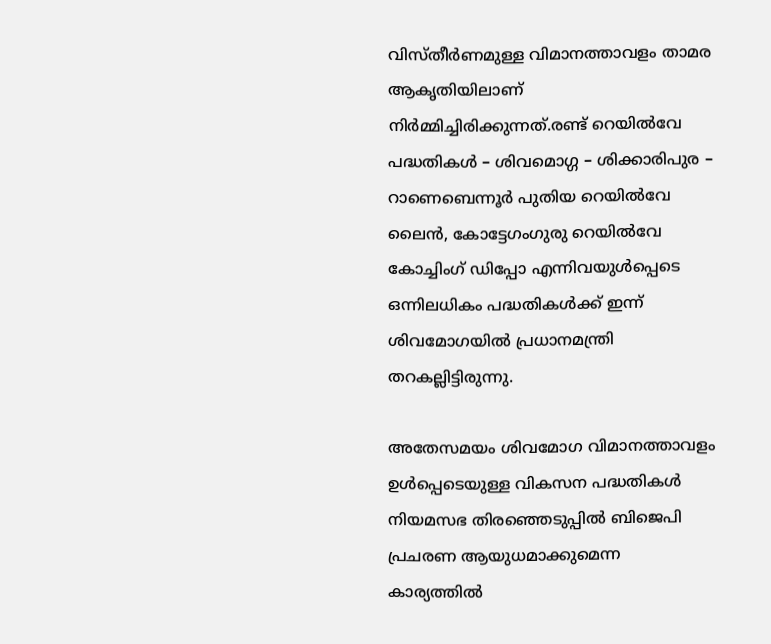വിസ്തീര്‍ണമുള്ള വിമാനത്താവളം താമര ആകൃതിയിലാണ് നിര്‍മ്മിച്ചിരിക്കുന്നത്.രണ്ട് റെയില്‍വേ പദ്ധതികള്‍ – ശിവമൊഗ്ഗ – ശിക്കാരിപുര – റാണെബെന്നൂര്‍ പുതിയ റെയില്‍വേ ലൈന്‍, കോട്ടേഗംഗുരു റെയില്‍വേ കോച്ചിംഗ് ഡിപ്പോ എന്നിവയുള്‍പ്പെടെ ഒന്നിലധികം പദ്ധതികള്‍ക്ക് ഇന്ന് ശിവമോഗയില്‍ പ്രധാനമന്ത്രി തറകല്ലിട്ടിരുന്നു.

അതേസമയം ശിവമോഗ വിമാനത്താവളം ഉള്‍പ്പെടെയുള്ള വികസന പദ്ധതികള്‍ നിയമസഭ തിരഞ്ഞെടുപ്പില്‍ ബിജെപി പ്രചരണ ആയുധമാക്കുമെന്ന കാര്യത്തില്‍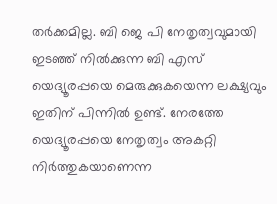തര്‍ക്കമില്ല. ബി ജെ പി നേതൃത്വവുമായി ഇടഞ്ഞ് നില്‍ക്കുന്ന ബി എസ് യെദ്യൂരപ്പയെ മെരുക്കുകയെന്ന ലക്ഷ്യവും ഇതിന് പിന്നില്‍ ഉണ്ട്. നേരത്തേ യെദ്യൂരപ്പയെ നേതൃത്വം അകറ്റി നിര്‍ത്തുകയാണെന്ന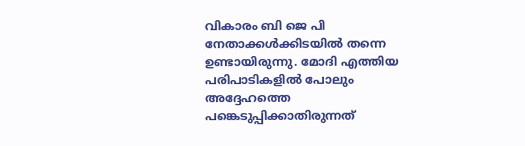വികാരം ബി ജെ പി നേതാക്കള്‍ക്കിടയില്‍ തന്നെ ഉണ്ടായിരുന്നു. മോദി എത്തിയ പരിപാടികളില്‍ പോലും അദ്ദേഹത്തെ പങ്കെടുപ്പിക്കാതിരുന്നത്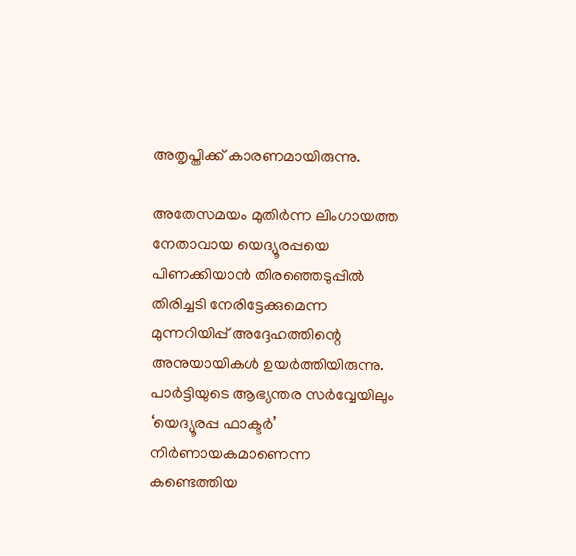അതൃപ്തിക്ക് കാരണമായിരുന്നു.

അതേസമയം മുതിര്‍ന്ന ലിംഗായത്ത നേതാവായ യെദ്യൂരപ്പയെ പിണക്കിയാന്‍ തിരഞ്ഞെടുപ്പില്‍ തിരിച്ചടി നേരിട്ടേക്കുമെന്ന മുന്നറിയിപ്പ് അദ്ദേഹത്തിന്റെ അനുയായികള്‍ ഉയര്‍ത്തിയിരുന്നു. പാര്‍ട്ടിയുടെ ആഭ്യന്തര സര്‍വ്വേയിലും ‘യെദ്യൂരപ്പ ഫാക്ടര്‍’ നിര്‍ണായകമാണെന്ന കണ്ടെത്തിയ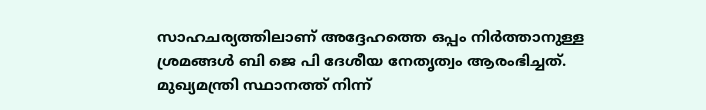സാഹചര്യത്തിലാണ് അദ്ദേഹത്തെ ഒപ്പം നിര്‍ത്താനുള്ള ശ്രമങ്ങള്‍ ബി ജെ പി ദേശീയ നേതൃത്വം ആരംഭിച്ചത്. മുഖ്യമന്ത്രി സ്ഥാനത്ത് നിന്ന്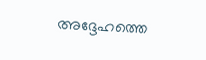അദ്ദേഹത്തെ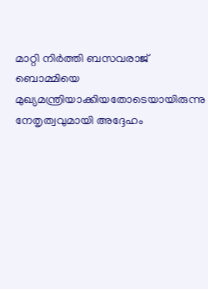മാറ്റി നിര്‍ത്തി ബസവരാജ് ബൊമ്മിയെ മുഖ്യമന്ത്രിയാക്കിയതോടെയായിരുന്നു നേതൃത്വവുമായി അദ്ദേഹം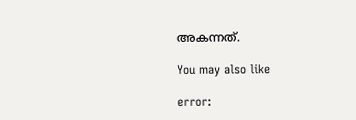അകന്നത്.

You may also like

error: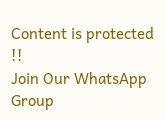Content is protected !!
Join Our WhatsApp Group